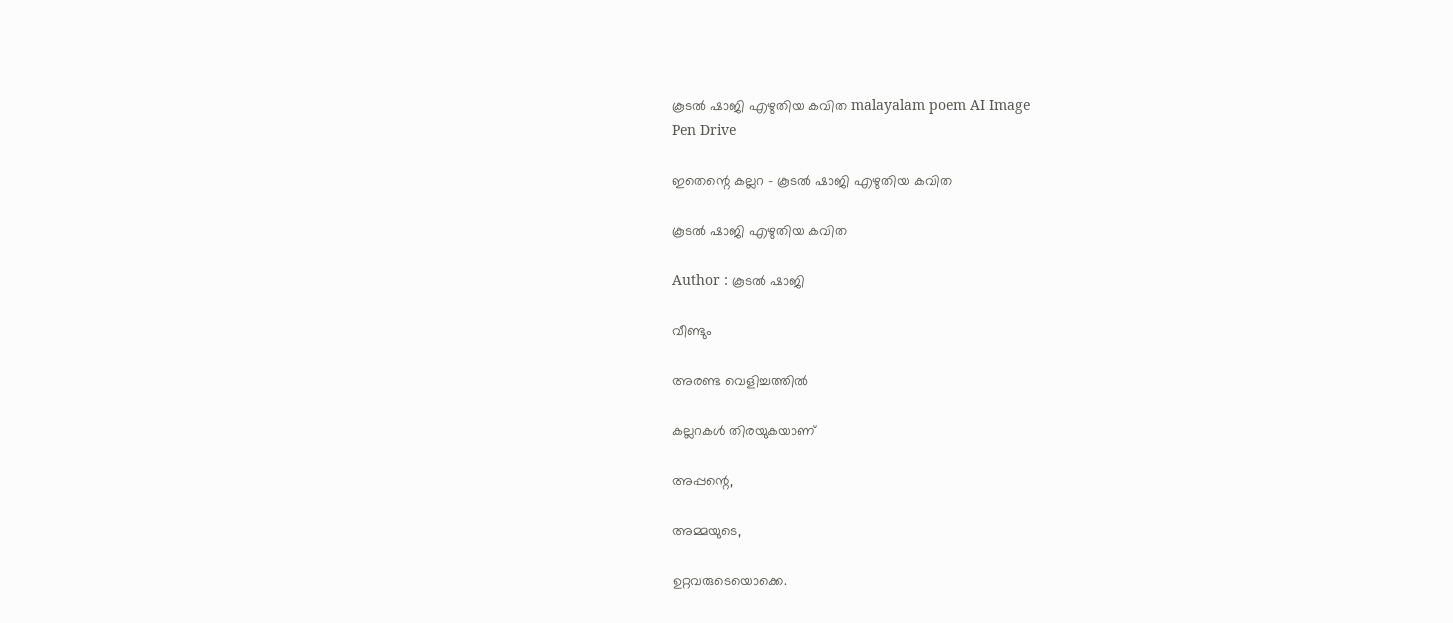കൂടല്‍ ഷാജി എഴുതിയ കവിത malayalam poem AI Image
Pen Drive

ഇതെന്റെ കല്ലറ - കൂടല്‍ ഷാജി എഴുതിയ കവിത

കൂടല്‍ ഷാജി എഴുതിയ കവിത

Author : കൂടല്‍ ഷാജി

വീണ്ടും

അരണ്ട വെളിച്ചത്തില്‍

കല്ലറകള്‍ തിരയുകയാണ്

അപ്പന്റെ,

അമ്മയുടെ,

ഉറ്റവരുടെയൊക്കെ.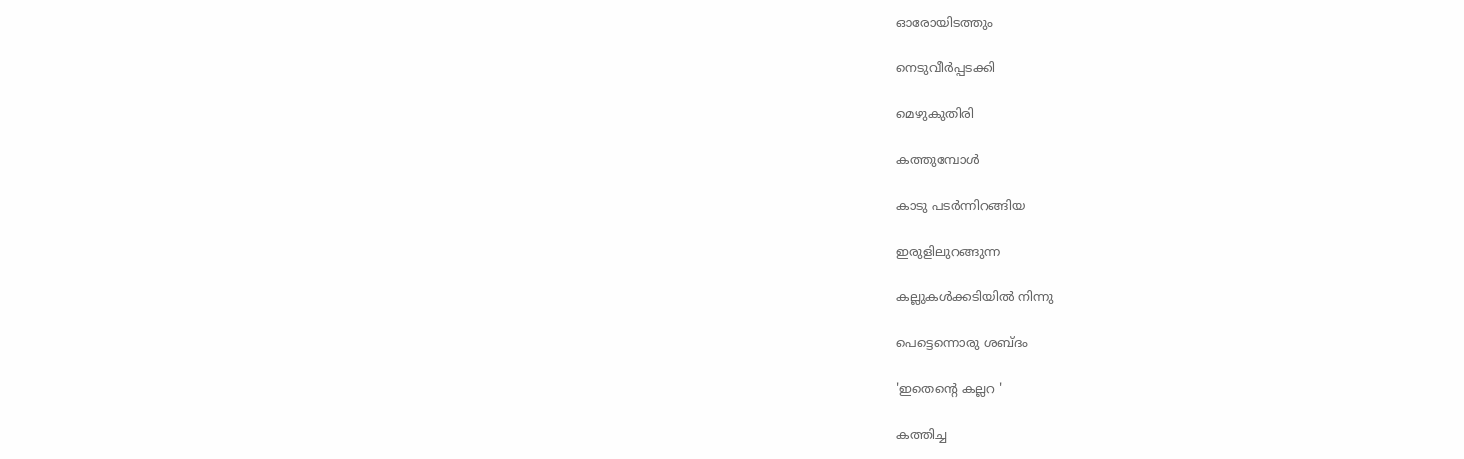ഓരോയിടത്തും

നെടുവീര്‍പ്പടക്കി

മെഴുകുതിരി

കത്തുമ്പോള്‍

കാടു പടര്‍ന്നിറങ്ങിയ

ഇരുളിലുറങ്ങുന്ന

കല്ലുകള്‍ക്കടിയില്‍ നിന്നു

പെട്ടെന്നൊരു ശബ്ദം

'ഇതെന്റെ കല്ലറ '

കത്തിച്ച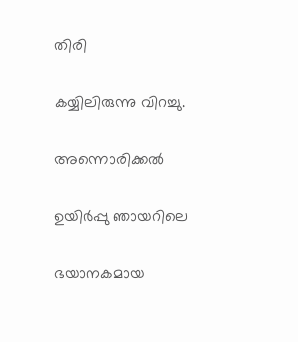തിരി

കയ്യിലിരുന്നു വിറച്ചു.

അന്നൊരിക്കല്‍

ഉയിര്‍പ്പു ഞായറിലെ

ഭയാനകമായ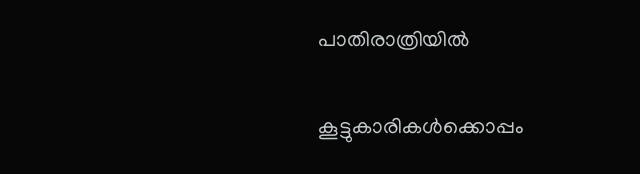പാതിരാത്രിയില്‍

കൂട്ടുകാരികള്‍ക്കൊപ്പം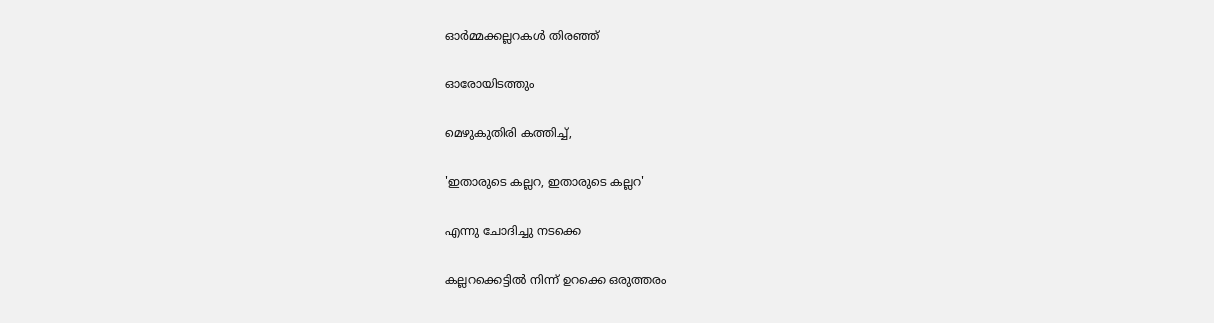ഓര്‍മ്മക്കല്ലറകള്‍ തിരഞ്ഞ്

ഓരോയിടത്തും

മെഴുകുതിരി കത്തിച്ച്,

'ഇതാരുടെ കല്ലറ, ഇതാരുടെ കല്ലറ'

എന്നു ചോദിച്ചു നടക്കെ

കല്ലറക്കെട്ടില്‍ നിന്ന് ഉറക്കെ ഒരുത്തരം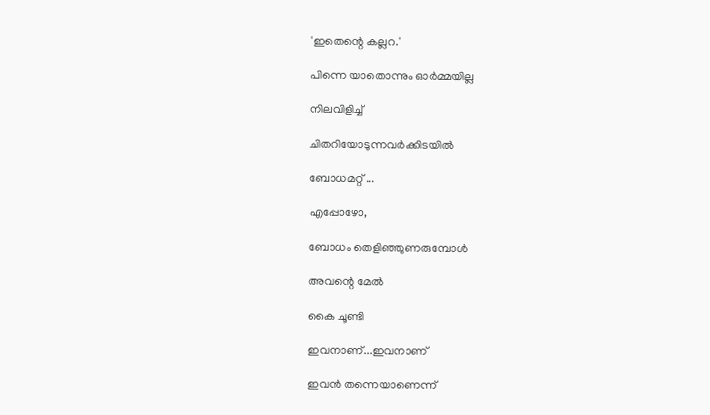'ഇതെന്റെ കല്ലറ.'

പിന്നെ യാതൊന്നും ഓര്‍മ്മയില്ല

നിലവിളിച്ച്

ചിതറിയോടുന്നവര്‍ക്കിടയില്‍

ബോധമറ്റ് ...

എപ്പോഴോ,

ബോധം തെളിഞ്ഞുണരുമ്പോള്‍

അവന്റെ മേല്‍

കൈ ചൂണ്ടി

ഇവനാണ്...ഇവനാണ്

ഇവന്‍ തന്നെയാണെന്ന്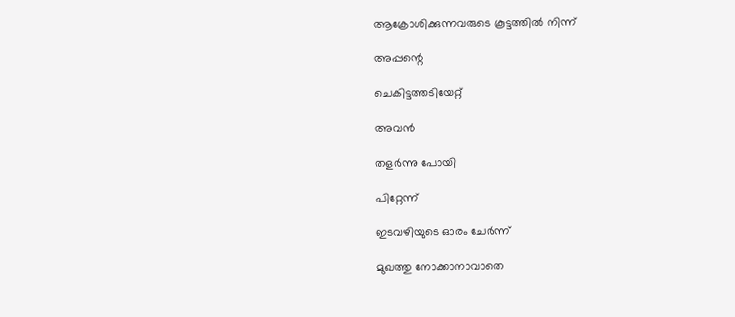ആക്രോശിക്കുന്നവരുടെ കൂട്ടത്തില്‍ നിന്ന്

അപ്പന്റെ

ചെകിട്ടത്തടിയേറ്റ്

അവന്‍

തളര്‍ന്നു പോയി

പിറ്റേന്ന്

ഇടവഴിയുടെ ഓരം ചേര്‍ന്ന്

മുഖത്തു നോക്കാനാവാതെ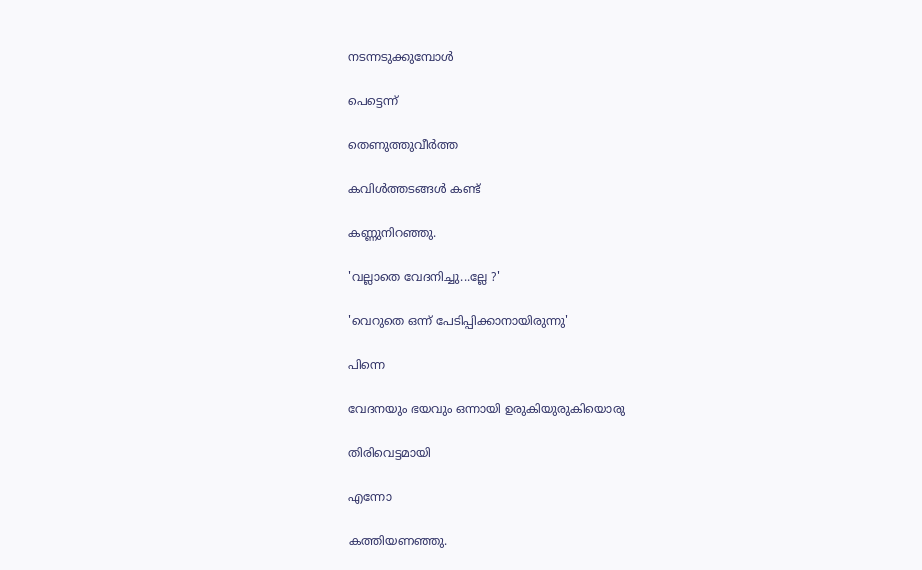നടന്നടുക്കുമ്പോള്‍

പെട്ടെന്ന്

തെണുത്തുവീര്‍ത്ത

കവിള്‍ത്തടങ്ങള്‍ കണ്ട്

കണ്ണുനിറഞ്ഞു.

'വല്ലാതെ വേദനിച്ചു...ല്ലേ ?'

'വെറുതെ ഒന്ന് പേടിപ്പിക്കാനായിരുന്നു'

പിന്നെ

വേദനയും ഭയവും ഒന്നായി ഉരുകിയുരുകിയൊരു

തിരിവെട്ടമായി

എന്നോ

കത്തിയണഞ്ഞു.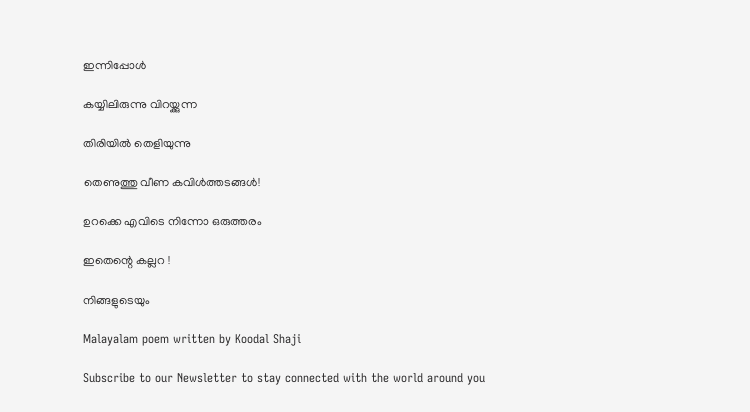ഇന്നിപ്പോള്‍

കയ്യിലിരുന്നു വിറയ്ക്കുന്ന

തിരിയില്‍ തെളിയുന്നു

തെണുത്തു വീണ കവിള്‍ത്തടങ്ങള്‍!

ഉറക്കെ എവിടെ നിന്നോ ഒരുത്തരം

ഇതെന്റെ കല്ലറ !

നിങ്ങളുടെയും

Malayalam poem written by Koodal Shaji

Subscribe to our Newsletter to stay connected with the world around you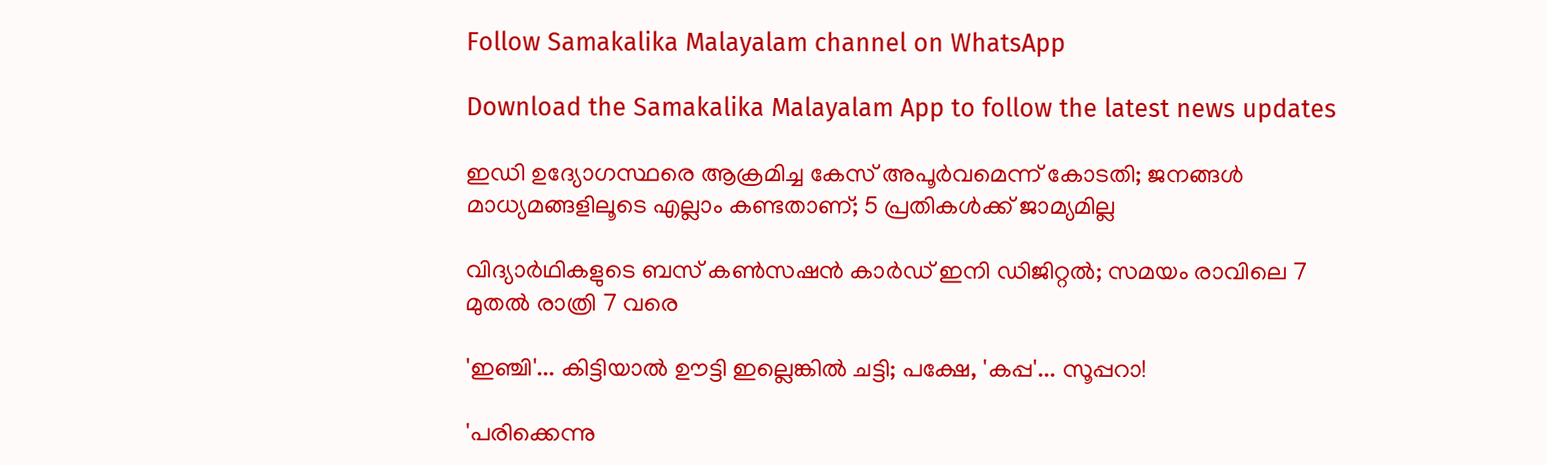Follow Samakalika Malayalam channel on WhatsApp

Download the Samakalika Malayalam App to follow the latest news updates

ഇഡി ഉദ്യോഗസ്ഥരെ ആക്രമിച്ച കേസ് അപൂർവമെന്ന് കോടതി; ജനങ്ങൾ മാധ്യമങ്ങളിലൂടെ എല്ലാം കണ്ടതാണ്; 5 പ്രതികൾക്ക് ജാമ്യമില്ല

വിദ്യാര്‍ഥികളുടെ ബസ് കണ്‍സഷന്‍ കാര്‍ഡ് ഇനി ഡിജിറ്റല്‍; സമയം രാവിലെ 7 മുതല്‍ രാത്രി 7 വരെ

'ഇഞ്ചി'... കിട്ടിയാൽ ഊട്ടി ഇല്ലെങ്കിൽ ചട്ടി; പക്ഷേ, 'കപ്പ'... സൂപ്പറാ!

'പരിക്കെന്നു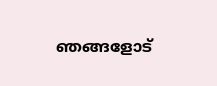ഞങ്ങളോട്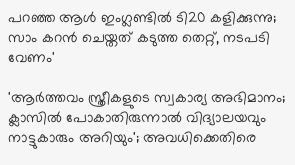പറഞ്ഞ ആൾ ഇംഗ്ലണ്ടിൽ ടി20 കളിക്കുന്നു; സാം കറൻ ചെയ്തത് കടുത്ത തെറ്റ്, നടപടി വേണം'

'ആര്‍ത്തവം സ്ത്രീകളുടെ സ്വകാര്യ അഭിമാനം; ക്ലാസില്‍ പോകാതിരുന്നാല്‍ വിദ്യാലയവും നാട്ടുകാരും അറിയും'; അവധിക്കെതിരെ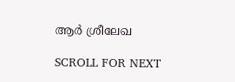ആര്‍ ശ്രീലേഖ

SCROLL FOR NEXT